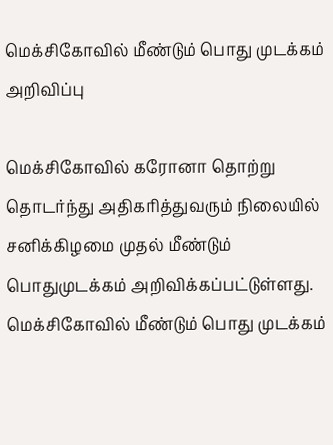மெக்சிகோவில் மீண்டும் பொது முடக்கம் அறிவிப்பு

மெக்சிகோவில் கரோனா தொற்று தொடர்ந்து அதிகரித்துவரும் நிலையில் சனிக்கிழமை முதல் மீண்டும் பொதுமுடக்கம் அறிவிக்கப்பட்டுள்ளது.
மெக்சிகோவில் மீண்டும் பொது முடக்கம்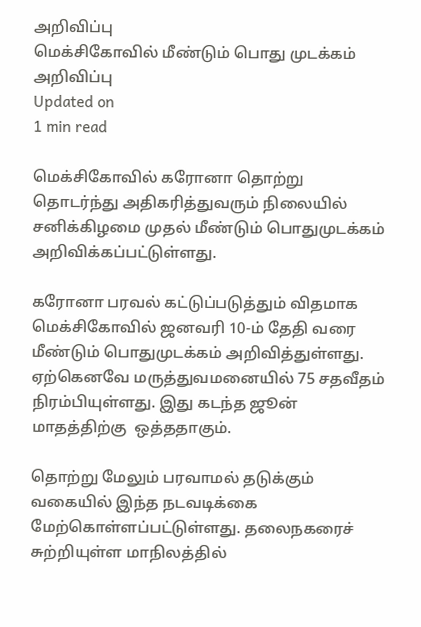அறிவிப்பு
மெக்சிகோவில் மீண்டும் பொது முடக்கம் அறிவிப்பு
Updated on
1 min read

மெக்சிகோவில் கரோனா தொற்று தொடர்ந்து அதிகரித்துவரும் நிலையில் சனிக்கிழமை முதல் மீண்டும் பொதுமுடக்கம் அறிவிக்கப்பட்டுள்ளது.

கரோனா பரவல் கட்டுப்படுத்தும் விதமாக மெக்சிகோவில் ஜனவரி 10-ம் தேதி வரை மீண்டும் பொதுமுடக்கம் அறிவித்துள்ளது. ஏற்கெனவே மருத்துவமனையில் 75 சதவீதம் நிரம்பியுள்ளது. இது கடந்த ஜூன் மாதத்திற்கு  ஒத்ததாகும்.

தொற்று மேலும் பரவாமல் தடுக்கும் வகையில் இந்த நடவடிக்கை மேற்கொள்ளப்பட்டுள்ளது. தலைநகரைச் சுற்றியுள்ள மாநிலத்தில்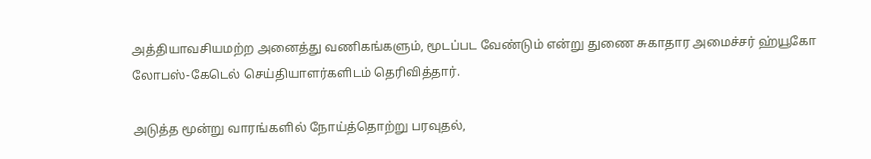அத்தியாவசியமற்ற அனைத்து வணிகங்களும், மூடப்பட வேண்டும் என்று துணை சுகாதார அமைச்சர் ஹ்யூகோ லோபஸ்-கேடெல் செய்தியாளர்களிடம் தெரிவித்தார்.

அடுத்த மூன்று வாரங்களில் நோய்த்தொற்று பரவுதல்,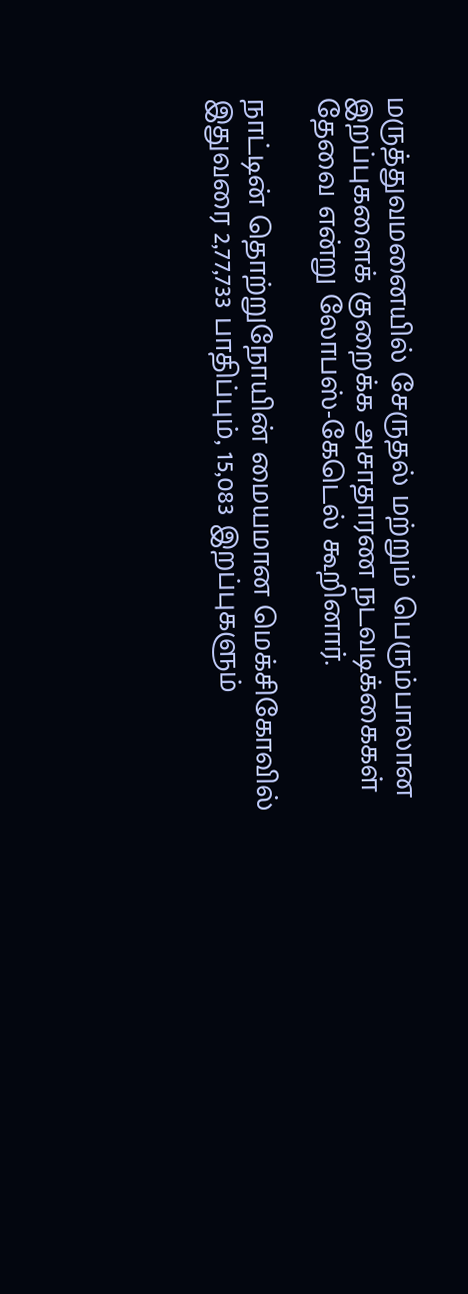மருத்துவமனையில் சேருதல் மற்றும் பெரும்பாலான இறப்புகளைக் குறைக்க அசாதாரண நடவடிக்கைகள் தேவை என்று லோபஸ்-கேடெல் கூறினார்.

நாட்டின் தொற்றுநோயின் மையமான மெக்சிகோவில் இதுவரை 2,77,733 பாதிப்பும், 15,083 இறப்புகளும்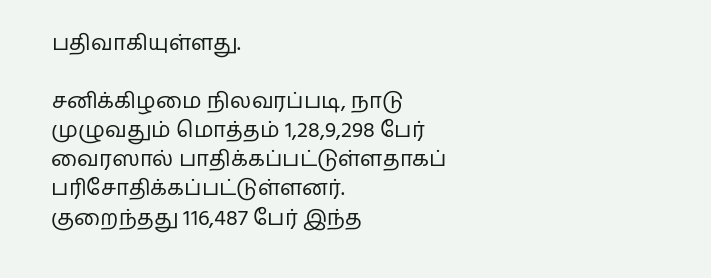பதிவாகியுள்ளது.

சனிக்கிழமை நிலவரப்படி, நாடு முழுவதும் மொத்தம் 1,28,9,298 பேர் வைரஸால் பாதிக்கப்பட்டுள்ளதாகப் பரிசோதிக்கப்பட்டுள்ளனர். குறைந்தது 116,487 பேர் இந்த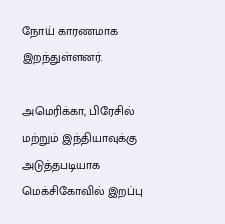நோய் காரணமாக இறந்துள்ளனர்.

அமெரிக்கா, பிரேசில் மற்றும் இந்தியாவுக்கு அடுத்தபடியாக மெக்சிகோவில் இறப்பு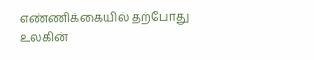எண்ணிக்கையில் தற்போது உலகின்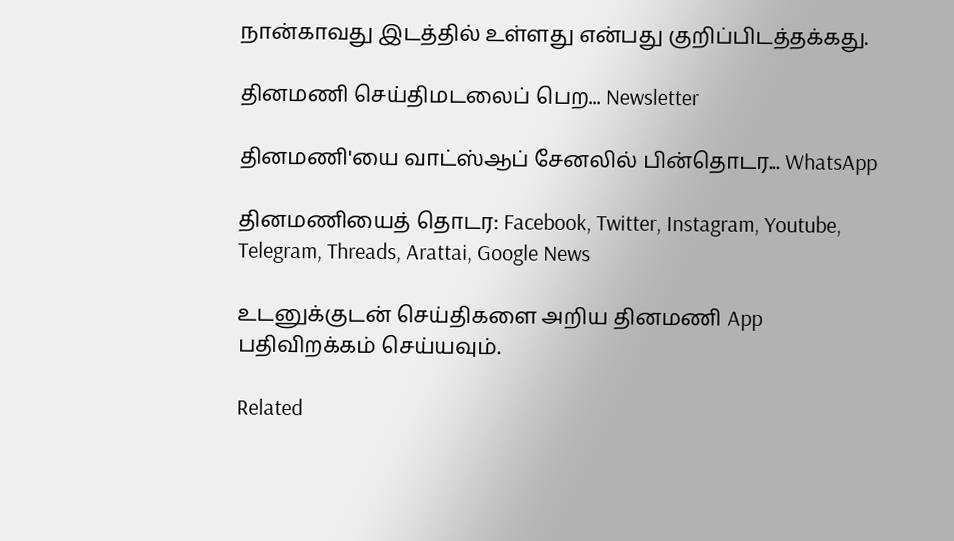நான்காவது இடத்தில் உள்ளது என்பது குறிப்பிடத்தக்கது.

தினமணி செய்திமடலைப் பெற... Newsletter

தினமணி'யை வாட்ஸ்ஆப் சேனலில் பின்தொடர... WhatsApp

தினமணியைத் தொடர: Facebook, Twitter, Instagram, Youtube, Telegram, Threads, Arattai, Google News

உடனுக்குடன் செய்திகளை அறிய தினமணி App பதிவிறக்கம் செய்யவும்.

Related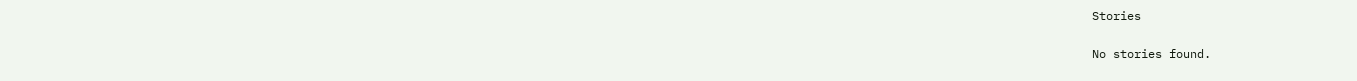Stories

No stories found.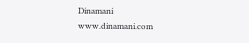Dinamani
www.dinamani.com